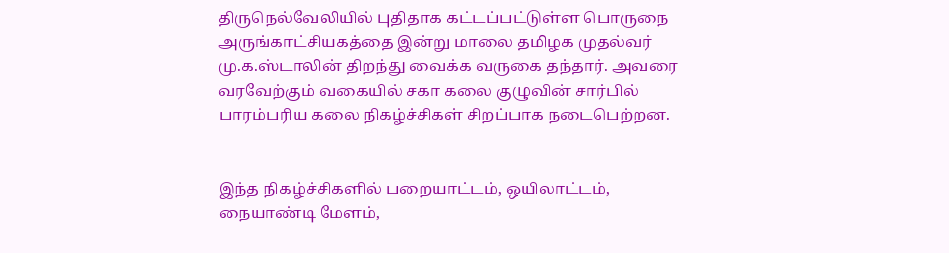திருநெல்வேலியில் புதிதாக கட்டப்பட்டுள்ள பொருநை அருங்காட்சியகத்தை இன்று மாலை தமிழக முதல்வர் மு.க.ஸ்டாலின் திறந்து வைக்க வருகை தந்தார். அவரை வரவேற்கும் வகையில் சகா கலை குழுவின் சார்பில் பாரம்பரிய கலை நிகழ்ச்சிகள் சிறப்பாக நடைபெற்றன.


இந்த நிகழ்ச்சிகளில் பறையாட்டம், ஒயிலாட்டம், நையாண்டி மேளம்,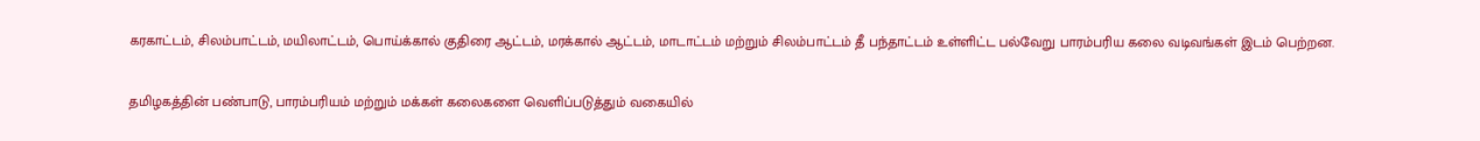கரகாட்டம், சிலம்பாட்டம், மயிலாட்டம், பொய்க்கால் குதிரை ஆட்டம், மரக்கால் ஆட்டம், மாடாட்டம் மற்றும் சிலம்பாட்டம் தீ பந்தாட்டம் உள்ளிட்ட பல்வேறு பாரம்பரிய கலை வடிவங்கள் இடம் பெற்றன.


தமிழகத்தின் பண்பாடு, பாரம்பரியம் மற்றும் மக்கள் கலைகளை வெளிப்படுத்தும் வகையில்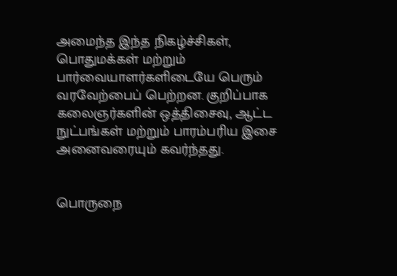அமைந்த இந்த நிகழ்ச்சிகள், பொதுமக்கள் மற்றும் பார்வையாளர்களிடையே பெரும் வரவேற்பைப் பெற்றன. குறிப்பாக கலைஞர்களின் ஒத்திசைவு, ஆட்ட நுட்பங்கள் மற்றும் பாரம்பரிய இசை அனைவரையும் கவர்ந்தது.


பொருநை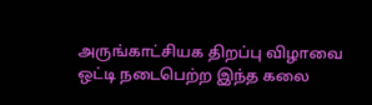அருங்காட்சியக திறப்பு விழாவை ஒட்டி நடைபெற்ற இந்த கலை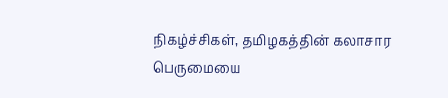நிகழ்ச்சிகள், தமிழகத்தின் கலாசார பெருமையை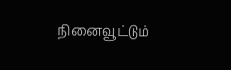நினைவூட்டும்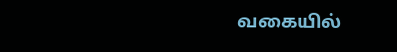வகையில்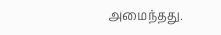அமைந்தது.